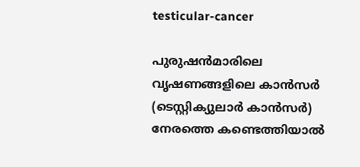testicular-cancer

പുരുഷന്‍മാരിലെ വൃഷണങ്ങളിലെ കാന്‍സര്‍ (ടെസ്റ്റിക്യുലാര്‍ കാന്‍സര്‍) നേരത്തെ കണ്ടെത്തിയാൽ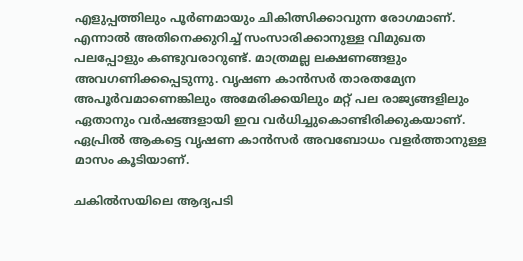എളുപ്പത്തിലും പൂര്‍ണമായും ചികിത്സിക്കാവുന്ന രോഗമാണ്. എന്നാല്‍ അതിനെക്കുറിച്ച് സംസാരിക്കാനുള്ള വിമുഖത പലപ്പോളും കണ്ടുവരാറുണ്ട്. മാത്രമല്ല ലക്ഷണങ്ങളും അവഗണിക്കപ്പെടുന്നു. വൃഷണ കാൻസർ താരതമ്യേന അപൂർവമാണെങ്കിലും അമേരിക്കയിലും മറ്റ് പല രാജ്യങ്ങളിലും ഏതാനും വര്‍ഷങ്ങളായി ഇവ വര്‍ധിച്ചുകൊണ്ടിരിക്കുകയാണ്. ഏപ്രില്‍ ആകട്ടെ വൃഷണ കാന്‍സര്‍ അവബോധം വളര്‍ത്താനുള്ള മാസം കൂടിയാണ്.

ചകില്‍സയിലെ ആദ്യപടി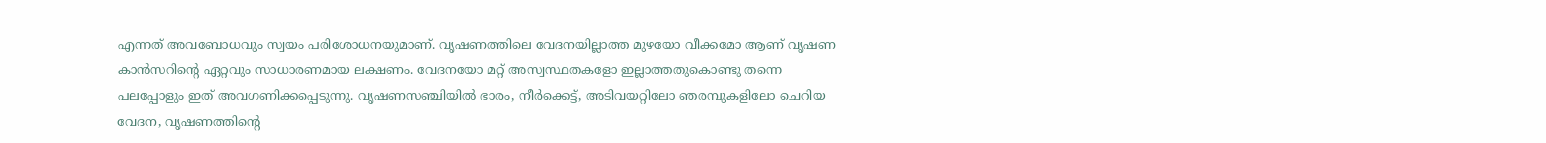എന്നത് അവബോധവും സ്വയം പരിശോധനയുമാണ്. വൃഷണത്തിലെ വേദനയില്ലാത്ത മുഴയോ വീക്കമോ ആണ് വൃഷണ കാൻസറിന്റെ ഏറ്റവും സാധാരണമായ ലക്ഷണം. വേദനയോ മറ്റ് അസ്വസ്ഥതകളോ ഇല്ലാത്തതുകൊണ്ടു തന്നെ പലപ്പോളും ഇത് അവഗണിക്കപ്പെടുന്നു. വൃഷണസഞ്ചിയിൽ ഭാരം, നീര്‍ക്കെട്ട്, അടിവയറ്റിലോ ഞരമ്പുകളിലോ ചെറിയ വേദന, വൃഷണത്തിന്റെ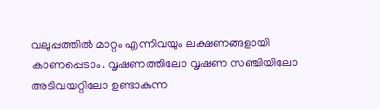വലുപ്പത്തില്‍ മാറ്റം എന്നിവയും ലക്ഷണങ്ങളായി കാണപ്പെടാം. വൃഷണത്തിലോ വൃഷണ സഞ്ചിയിലോ അടിവയറ്റിലോ ഉണ്ടാകുന്ന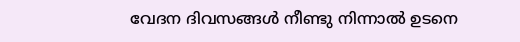വേദന ദിവസങ്ങള്‍ നീണ്ടു നിന്നാല്‍ ഉടനെ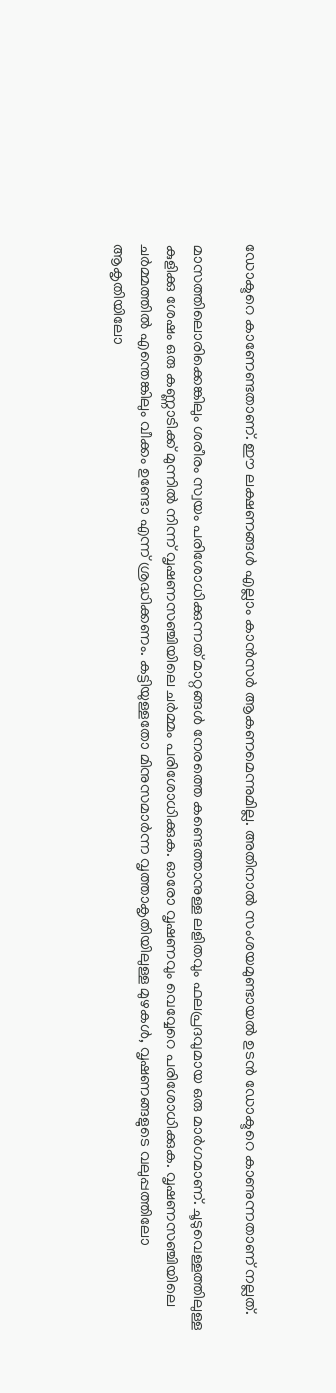ഡോക്ടറെ കാണേണ്ടതാണ്. ഈ ലക്ഷണങ്ങള്‍ എല്ലാം കാന്‍സര്‍ ആകണമെന്നുമില്ല. അതിനാല്‍ സംശയമുണ്ടായല്‍ ഉടന്‍ ഡോക്ടറെ കാണുന്നതാണ് നല്ലത്.

മാസത്തിലൊരിക്കെങ്കിലും ശരീരം സ്വയം പരിശോധിക്കുന്നത് മാറ്റങ്ങൾ നേരത്തെ കണ്ടെത്താനുള്ള ലളിതവും ഫലപ്രദവുമായ ഒരു മാർഗമാണ്. ചൂടുവെള്ളത്തിലുള്ള കുളിക്കു ശേഷം ഒരു കണ്ണാടിക്ക് മുന്നിൽ നിന്ന് വൃഷണസഞ്ചിയിലെ ചർമ്മം പരിശോധിക്കുക. ഓരോ വൃഷണവും വെവ്വേറെ പരിശോധിക്കുക. വൃഷണസഞ്ചിയിലെ ചർമ്മത്തിൽ എന്തെങ്കിലും വീക്കം ഉണ്ടോ എന്ന് ശ്രദ്ധിക്കണം. കട്ടിയുള്ളതോ മിനുസമാർന്ന വൃത്താകൃതിയിലുള്ള മുഴകൾ, വൃഷണങ്ങളുടെ വലുപ്പത്തിലോ ആകൃതിയിലോ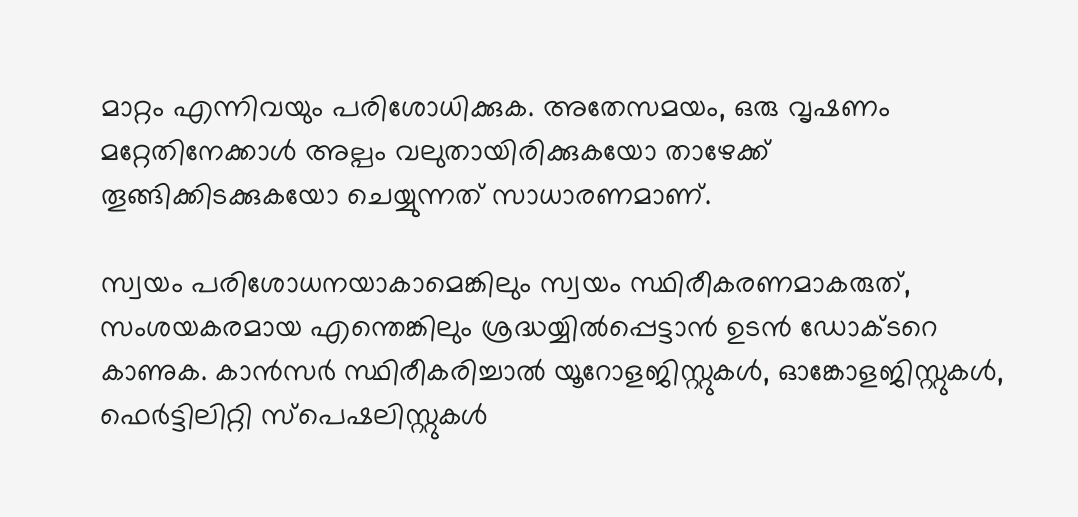മാറ്റം എന്നിവയും പരിശോധിക്കുക. അതേസമയം, ഒരു വൃഷണം മറ്റേതിനേക്കാൾ അല്പം വലുതായിരിക്കുകയോ താഴേക്ക് തൂങ്ങിക്കിടക്കുകയോ ചെയ്യുന്നത് സാധാരണമാണ്.

സ്വയം പരിശോധനയാകാമെങ്കിലും സ്വയം സ്ഥിരീകരണമാകരുത്, സംശയകരമായ എന്തെങ്കിലും ശ്രദ്ധയ്യില്‍പ്പെട്ടാന്‍ ഉടന്‍ ഡോക്ടറെ കാണുക. കാന്‍സര്‍ സ്ഥിരീകരിച്ചാല്‍ യൂറോളജിസ്റ്റുകൾ, ഓങ്കോളജിസ്റ്റുകൾ, ഫെർട്ടിലിറ്റി സ്പെഷലിസ്റ്റുകള്‍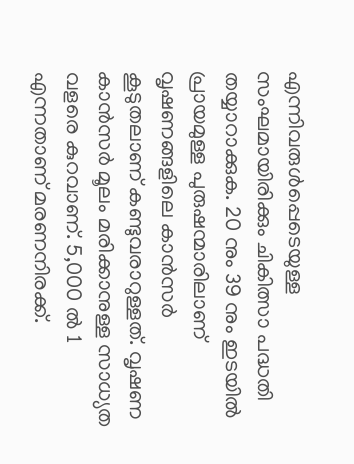എന്നിവരുൾപ്പെടെയുള്ള സംഘമായിരിക്കും ചികിത്സാ പദ്ധതി തയ്യാറാക്കുക. 20 നും 39 നും ഇടയിൽ പ്രായമുള്ള പുരുഷന്മാരിലാണ് വൃഷണങ്ങളിലെ കാന്‍സര്‍ കൂടുതലാണ് കണ്ടുവരാറുള്ളത്. വൃഷണ കാൻസർ മൂലം മരിക്കാനുള്ള സാധ്യത വളരെ കുറവാണ്. 5,000 ൽ 1 എന്നതാണ് മരണനിരക്ക്.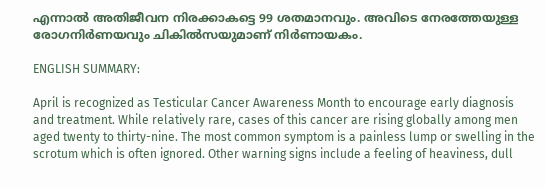എന്നാല്‍ അതിജീവന നിരക്കാകട്ടെ 99 ശതമാനവും. അവിടെ നേരത്തേയുള്ള രോഗനിര്‍ണയവും ചികില്‍സയുമാണ് നിര്‍ണായകം.

ENGLISH SUMMARY:

April is recognized as Testicular Cancer Awareness Month to encourage early diagnosis and treatment. While relatively rare, cases of this cancer are rising globally among men aged twenty to thirty-nine. The most common symptom is a painless lump or swelling in the scrotum which is often ignored. Other warning signs include a feeling of heaviness, dull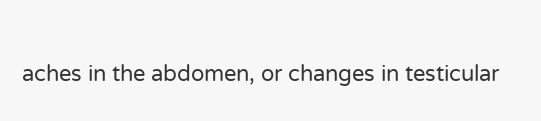aches in the abdomen, or changes in testicular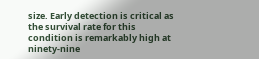size. Early detection is critical as the survival rate for this condition is remarkably high at ninety-nine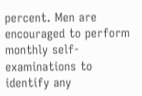percent. Men are encouraged to perform monthly self-examinations to identify any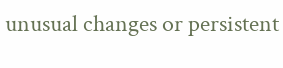unusual changes or persistent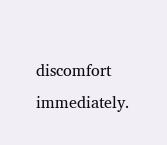discomfort immediately.